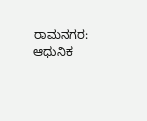ರಾಮನಗರ: ಆಧುನಿಕ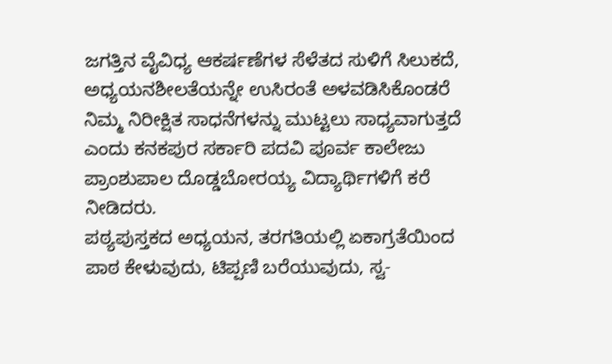ಜಗತ್ತಿನ ವೈವಿಧ್ಯ ಆಕರ್ಷಣೆಗಳ ಸೆಳೆತದ ಸುಳಿಗೆ ಸಿಲುಕದೆ, ಅಧ್ಯಯನಶೀಲತೆಯನ್ನೇ ಉಸಿರಂತೆ ಅಳವಡಿಸಿಕೊಂಡರೆ ನಿಮ್ಮ ನಿರೀಕ್ಷಿತ ಸಾಧನೆಗಳನ್ನು ಮುಟ್ಟಲು ಸಾಧ್ಯವಾಗುತ್ತದೆ ಎಂದು ಕನಕಪುರ ಸರ್ಕಾರಿ ಪದವಿ ಪೂರ್ವ ಕಾಲೇಜು ಪ್ರಾಂಶುಪಾಲ ದೊಡ್ಡಬೋರಯ್ಯ ವಿದ್ಯಾರ್ಥಿಗಳಿಗೆ ಕರೆ ನೀಡಿದರು.
ಪಠ್ಯಪುಸ್ತಕದ ಅಧ್ಯಯನ, ತರಗತಿಯಲ್ಲಿ ಏಕಾಗ್ರತೆಯಿಂದ ಪಾಠ ಕೇಳುವುದು, ಟಿಪ್ಪಣಿ ಬರೆಯುವುದು, ಸ್ವ-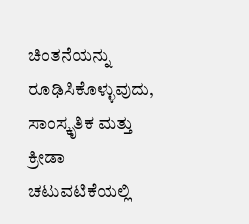ಚಿಂತನೆಯನ್ನು ರೂಢಿಸಿಕೊಳ್ಳುವುದು, ಸಾಂಸ್ಕೃತಿಕ ಮತ್ತು ಕ್ರೀಡಾ ಚಟುವಟಿಕೆಯಲ್ಲಿ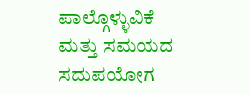ಪಾಲ್ಗೊಳ್ಳುವಿಕೆ ಮತ್ತು ಸಮಯದ ಸದುಪಯೋಗ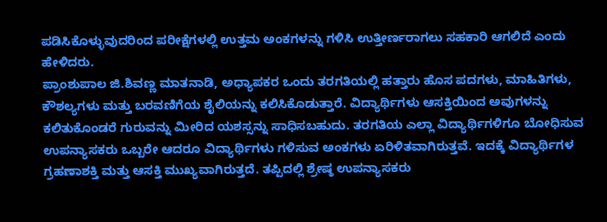ಪಡಿಸಿಕೊಳ್ಳುವುದರಿಂದ ಪರೀಕ್ಷೆಗಳಲ್ಲಿ ಉತ್ತಮ ಅಂಕಗಳನ್ನು ಗಳಿಸಿ ಉತ್ತೀರ್ಣರಾಗಲು ಸಹಕಾರಿ ಆಗಲಿದೆ ಎಂದು ಹೇಳಿದರು.
ಪ್ರಾಂಶುಪಾಲ ಜಿ.ಶಿವಣ್ಣ ಮಾತನಾಡಿ, ಅಧ್ಯಾಪಕರ ಒಂದು ತರಗತಿಯಲ್ಲಿ ಹತ್ತಾರು ಹೊಸ ಪದಗಳು, ಮಾಹಿತಿಗಳು, ಕೌಶಲ್ಯಗಳು ಮತ್ತು ಬರವಣಿಗೆಯ ಶೈಲಿಯನ್ನು ಕಲಿಸಿಕೊಡುತ್ತಾರೆ. ವಿದ್ಯಾರ್ಥಿಗಳು ಆಸಕ್ತಿಯಿಂದ ಅವುಗಳನ್ನು ಕಲಿತುಕೊಂಡರೆ ಗುರುವನ್ನು ಮೀರಿದ ಯಶಸ್ಸನ್ನು ಸಾಧಿಸಬಹುದು. ತರಗತಿಯ ಎಲ್ಲಾ ವಿದ್ಯಾರ್ಥಿಗಳಿಗೂ ಬೋಧಿಸುವ ಉಪನ್ಯಾಸಕರು ಒಬ್ಬರೇ ಆದರೂ ವಿದ್ಯಾರ್ಥಿಗಳು ಗಳಿಸುವ ಅಂಕಗಳು ಏರಿಳಿತವಾಗಿರುತ್ತವೆ. ಇದಕ್ಕೆ ವಿದ್ಯಾರ್ಥಿಗಳ ಗ್ರಹಣಾಶಕ್ತಿ ಮತ್ತು ಆಸಕ್ತಿ ಮುಖ್ಯವಾಗಿರುತ್ತದೆ. ತಪ್ಪಿದಲ್ಲಿ ಶ್ರೇಷ್ಠ ಉಪನ್ಯಾಸಕರು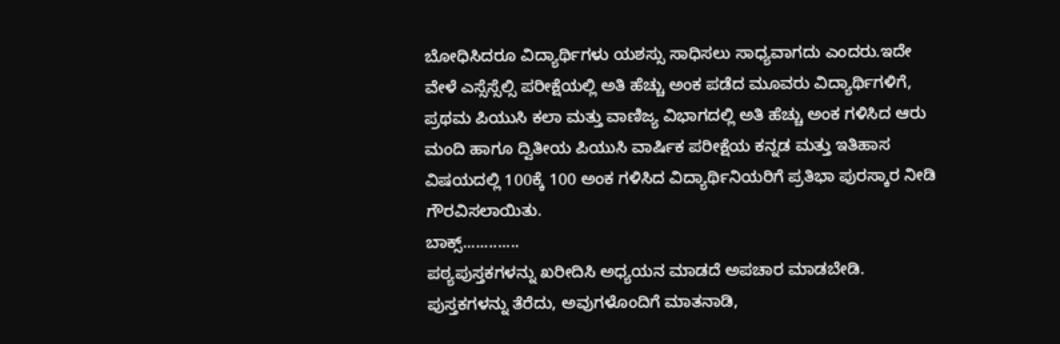ಬೋಧಿಸಿದರೂ ವಿದ್ಯಾರ್ಥಿಗಳು ಯಶಸ್ಸು ಸಾಧಿಸಲು ಸಾಧ್ಯವಾಗದು ಎಂದರು.ಇದೇ ವೇಳೆ ಎಸ್ಸೆಸ್ಸೆಲ್ಸಿ ಪರೀಕ್ಷೆಯಲ್ಲಿ ಅತಿ ಹೆಚ್ಚು ಅಂಕ ಪಡೆದ ಮೂವರು ವಿದ್ಯಾರ್ಥಿಗಳಿಗೆ, ಪ್ರಥಮ ಪಿಯುಸಿ ಕಲಾ ಮತ್ತು ವಾಣಿಜ್ಯ ವಿಭಾಗದಲ್ಲಿ ಅತಿ ಹೆಚ್ಚು ಅಂಕ ಗಳಿಸಿದ ಆರು ಮಂದಿ ಹಾಗೂ ದ್ವಿತೀಯ ಪಿಯುಸಿ ವಾರ್ಷಿಕ ಪರೀಕ್ಷೆಯ ಕನ್ನಡ ಮತ್ತು ಇತಿಹಾಸ ವಿಷಯದಲ್ಲಿ 100ಕ್ಕೆ 100 ಅಂಕ ಗಳಿಸಿದ ವಿದ್ಯಾರ್ಥಿನಿಯರಿಗೆ ಪ್ರತಿಭಾ ಪುರಸ್ಕಾರ ನೀಡಿ ಗೌರವಿಸಲಾಯಿತು.
ಬಾಕ್ಸ್.............
ಪಠ್ಯಪುಸ್ತಕಗಳನ್ನು ಖರೀದಿಸಿ ಅಧ್ಯಯನ ಮಾಡದೆ ಅಪಚಾರ ಮಾಡಬೇಡಿ. ಪುಸ್ತಕಗಳನ್ನು ತೆರೆದು, ಅವುಗಳೊಂದಿಗೆ ಮಾತನಾಡಿ,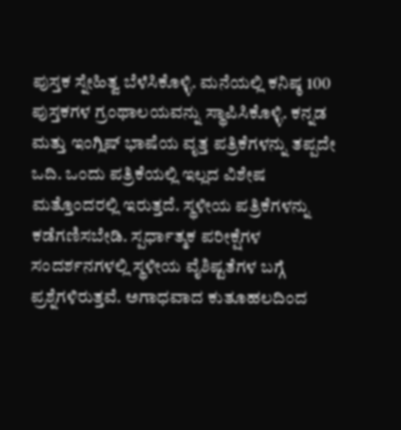ಪುಸ್ತಕ ಸ್ನೇಹಿತ್ವ ಬೆಳೆಸಿಕೊಳ್ಳಿ. ಮನೆಯಲ್ಲಿ ಕನಿಷ್ಠ 100 ಪುಸ್ತಕಗಳ ಗ್ರಂಥಾಲಯವನ್ನು ಸ್ಥಾಪಿಸಿಕೊಳ್ಳಿ. ಕನ್ನಡ ಮತ್ತು ಇಂಗ್ಲಿಷ್ ಭಾಷೆಯ ವೃತ್ತ ಪತ್ರಿಕೆಗಳನ್ನು ತಪ್ಪದೇ ಒದಿ. ಒಂದು ಪತ್ರಿಕೆಯಲ್ಲಿ ಇಲ್ಲದ ವಿಶೇಷ ಮತ್ತೊಂದರಲ್ಲಿ ಇರುತ್ತದೆ. ಸ್ಥಳೀಯ ಪತ್ರಿಕೆಗಳನ್ನು ಕಡೆಗಣಿಸಬೇಡಿ. ಸ್ಪರ್ಧಾತ್ಮಕ ಪರೀಕ್ಷೆಗಳ ಸಂದರ್ಶನಗಳಲ್ಲಿ ಸ್ಥಳೀಯ ವೈಶಿಷ್ಟತೆಗಳ ಬಗ್ಗೆ ಪ್ರಶ್ನೆಗಳಿರುತ್ತವೆ. ಅಗಾಧವಾದ ಕುತೂಹಲದಿಂದ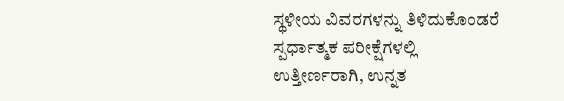ಸ್ಥಳೀಯ ವಿವರಗಳನ್ನು ತಿಳಿದುಕೊಂಡರೆ ಸ್ಪರ್ಧಾತ್ಮಕ ಪರೀಕ್ಷೆಗಳಲ್ಲಿ ಉತ್ತೀರ್ಣರಾಗಿ, ಉನ್ನತ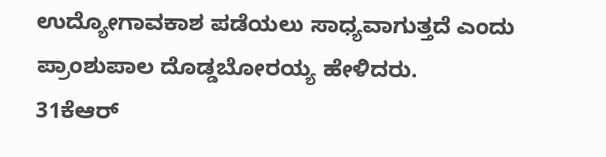ಉದ್ಯೋಗಾವಕಾಶ ಪಡೆಯಲು ಸಾಧ್ಯವಾಗುತ್ತದೆ ಎಂದು ಪ್ರಾಂಶುಪಾಲ ದೊಡ್ಡಬೋರಯ್ಯ ಹೇಳಿದರು.
31ಕೆಆರ್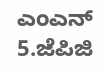ಎಂಎನ್ 5.ಜೆಪಿಜಿ